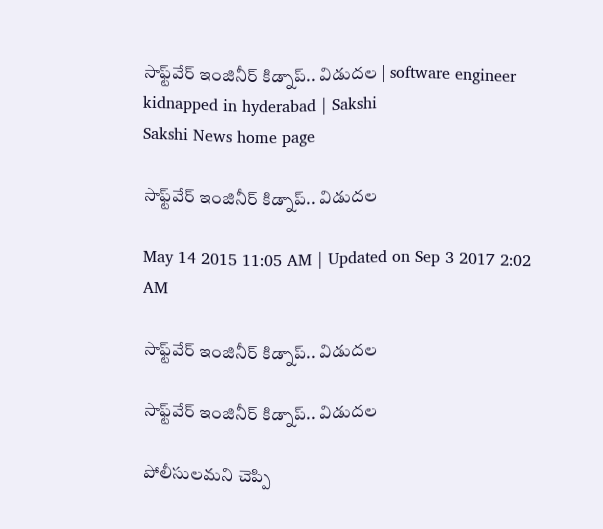సాఫ్ట్‌వేర్ ఇంజినీర్ కిడ్నాప్.. విడుదల | software engineer kidnapped in hyderabad | Sakshi
Sakshi News home page

సాఫ్ట్‌వేర్ ఇంజినీర్ కిడ్నాప్.. విడుదల

May 14 2015 11:05 AM | Updated on Sep 3 2017 2:02 AM

సాఫ్ట్‌వేర్ ఇంజినీర్ కిడ్నాప్.. విడుదల

సాఫ్ట్‌వేర్ ఇంజినీర్ కిడ్నాప్.. విడుదల

పోలీసులమని చెప్పి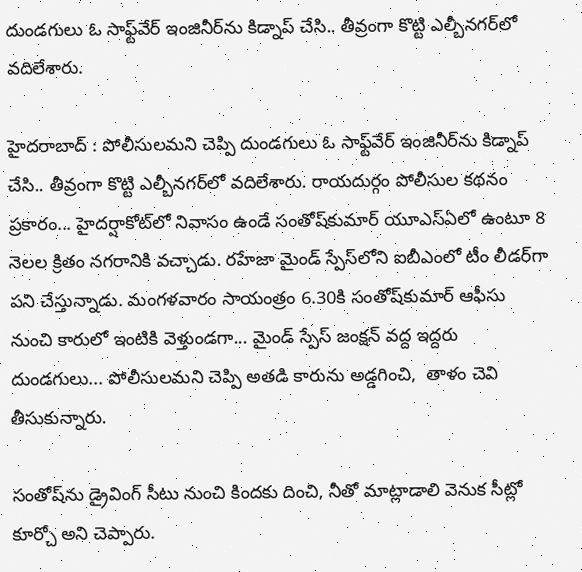దుండగులు ఓ సాఫ్ట్‌వేర్ ఇంజినీర్‌ను కిడ్నాప్ చేసి.. తీవ్రంగా కొట్టి ఎల్బీనగర్‌లో వదిలేశారు.

హైదరాబాద్ : పోలీసులమని చెప్పి దుండగులు ఓ సాఫ్ట్‌వేర్ ఇంజినీర్‌ను కిడ్నాప్ చేసి.. తీవ్రంగా కొట్టి ఎల్బీనగర్‌లో వదిలేశారు. రాయదుర్గం పోలీసుల కథనం ప్రకారం... హైదర్షాకోట్‌లో నివాసం ఉండే సంతోష్‌కుమార్ యూఎస్‌ఏలో ఉంటూ 8 నెలల క్రితం నగరానికి వచ్చాడు. రహేజా మైండ్ స్పేస్‌లోని ఐబీఎంలో టీం లీడర్‌గా పని చేస్తున్నాడు. మంగళవారం సాయంత్రం 6.30కి సంతోష్‌కుమార్ ఆఫీసు నుంచి కారులో ఇంటికి వెళ్తుండగా... మైండ్ స్పేస్ జంక్షన్ వద్ద ఇద్దరు దుండగులు... పోలీసులమని చెప్పి అతడి కారును అడ్డగించి,  తాళం చెవి తీసుకున్నారు.

సంతోష్‌ను డ్రైవింగ్ సీటు నుంచి కిందకు దించి, నీతో మాట్లాడాలి వెనుక సీట్లో కూర్చో అని చెప్పారు.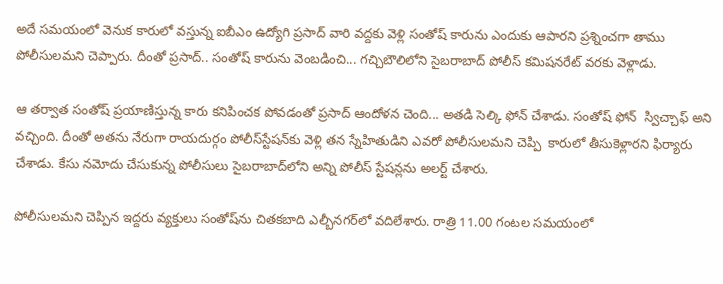అదే సమయంలో వెనుక కారులో వస్తున్న ఐబీఎం ఉద్యోగి ప్రసాద్ వారి వద్దకు వెళ్లి సంతోష్ కారును ఎందుకు ఆపారని ప్రశ్నించగా తాము పోలీసులమని చెప్పారు. దీంతో ప్రసాద్.. సంతోష్ కారును వెంబడించి... గచ్చిబౌలిలోని సైబరాబాద్ పోలీస్ కమిషనరేట్ వరకు వెళ్లాడు.

ఆ తర్వాత సంతోష్ ప్రయాణిస్తున్న కారు కనిపించక పోవడంతో ప్రసాద్ ఆందోళన చెంది... అతడి సెల్కి ఫోన్ చేశాడు. సంతోష్‌ ఫోన్  స్విచ్చాఫ్ అని వచ్చింది. దీంతో అతను నేరుగా రాయదుర్గం పోలీస్‌స్టేషన్‌కు వెళ్లి తన స్నేహితుడిని ఎవరో పోలీసులమని చెప్పి  కారులో తీసుకెళ్లారని ఫిర్యారు చేశాడు. కేసు నమోదు చేసుకున్న పోలీసులు సైబరాబాద్‌లోని అన్ని పోలీస్ స్టేషన్లను అలర్ట్ చేశారు.

పోలీసులమని చెప్పిన ఇద్దరు వ్యక్తులు సంతోష్‌ను చితకబాది ఎల్బీనగర్‌లో వదిలేశారు. రాత్రి 11.00 గంటల సమయంలో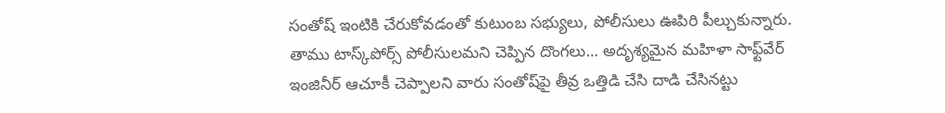సంతోష్ ఇంటికి చేరుకోవడంతో కుటుంబ సభ్యులు, పోలీసులు ఊపిరి పీల్చుకున్నారు. తాము టాస్క్‌పోర్స్ పోలీసులమని చెప్పిన దొంగలు... అదృశ్యమైన మహిళా సాఫ్ట్‌వేర్ ఇంజినీర్ ఆచూకీ చెప్పాలని వారు సంతోష్‌పై తీవ్ర ఒత్తిడి చేసి దాడి చేసినట్టు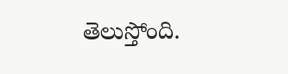తెలుస్తోంది.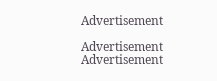Advertisement

Advertisement
Advertisement